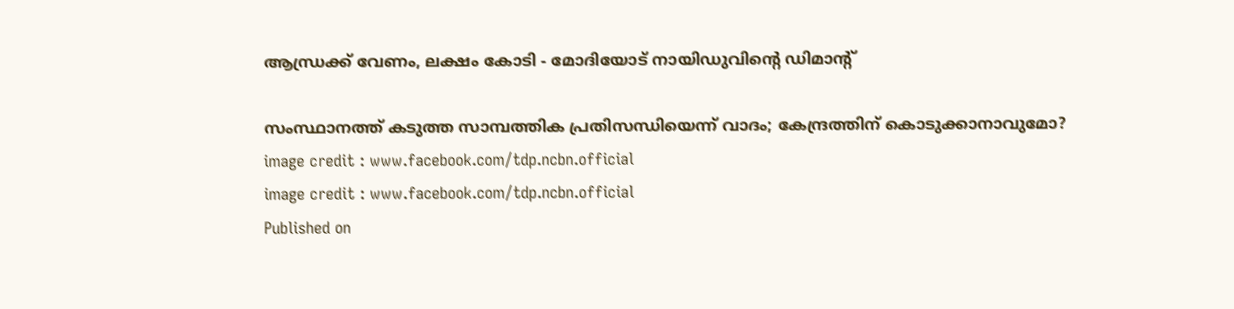ആന്ധ്രക്ക് വേണം, ലക്ഷം കോടി - മോദിയോട് നായിഡുവിൻ്റെ ഡിമാൻ്റ്

സംസ്ഥാനത്ത് കടുത്ത സാമ്പത്തിക പ്രതിസന്ധിയെന്ന് വാദം; കേന്ദ്രത്തിന് കൊടുക്കാനാവുമോ?
image credit : www.facebook.com/tdp.ncbn.official
image credit : www.facebook.com/tdp.ncbn.official
Published on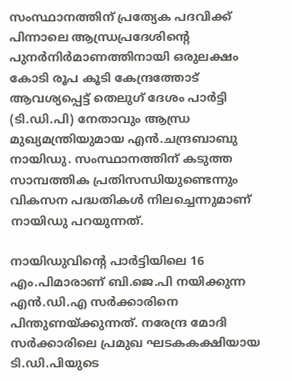സംസ്ഥാനത്തിന് പ്രത്യേക പദവിക്ക് പിന്നാലെ ആന്ധ്രപ്രദേശിന്റെ പുനര്‍നിര്‍മാണത്തിനായി ഒരുലക്ഷം കോടി രൂപ കൂടി കേന്ദ്രത്തോട് ആവശ്യപ്പെട്ട് തെലുഗ് ദേശം പാര്‍ട്ടി (ടി.ഡി.പി) നേതാവും ആന്ധ്ര മുഖ്യമന്ത്രിയുമായ എന്‍.ചന്ദ്രബാബു നായിഡു. സംസ്ഥാനത്തിന് കടുത്ത സാമ്പത്തിക പ്രതിസന്ധിയുണ്ടെന്നും വികസന പദ്ധതികള്‍ നിലച്ചെന്നുമാണ് നായിഡു പറയുന്നത്.

നായിഡുവിന്റെ പാര്‍ട്ടിയിലെ 16 എം.പിമാരാണ് ബി.ജെ.പി നയിക്കുന്ന എന്‍.ഡി.എ സര്‍ക്കാരിനെ പിന്തുണയ്ക്കുന്നത്. നരേന്ദ്ര മോദി സര്‍ക്കാരിലെ പ്രമുഖ ഘടകകക്ഷിയായ ടി.ഡി.പിയുടെ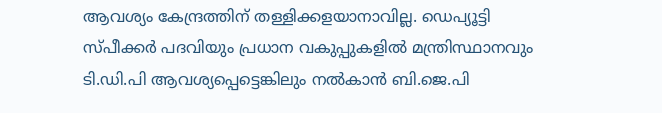ആവശ്യം കേന്ദ്രത്തിന് തള്ളിക്കളയാനാവില്ല. ഡെപ്യൂട്ടി സ്പീക്കര്‍ പദവിയും പ്രധാന വകുപ്പുകളില്‍ മന്ത്രിസ്ഥാനവും ടി.ഡി.പി ആവശ്യപ്പെട്ടെങ്കിലും നല്‍കാന്‍ ബി.ജെ.പി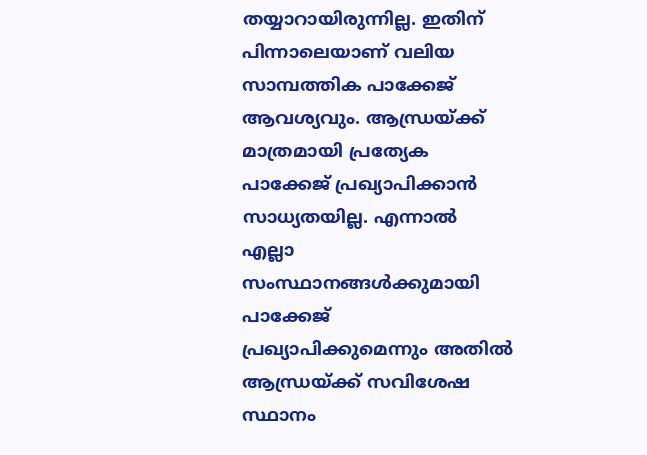തയ്യാറായിരുന്നില്ല. ഇതിന് പിന്നാലെയാണ് വലിയ സാമ്പത്തിക പാക്കേജ് ആവശ്യവും. ആന്ധ്രയ്ക്ക് മാത്രമായി പ്രത്യേക പാക്കേജ് പ്രഖ്യാപിക്കാന്‍ സാധ്യതയില്ല. എന്നാല്‍ എല്ലാ സംസ്ഥാനങ്ങള്‍ക്കുമായി പാക്കേജ് പ്രഖ്യാപിക്കുമെന്നും അതില്‍ ആന്ധ്രയ്ക്ക് സവിശേഷ സ്ഥാനം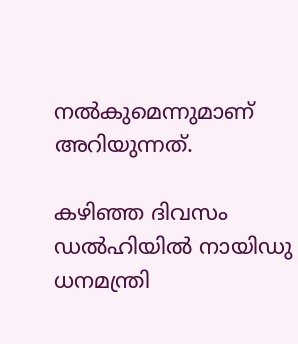നല്‍കുമെന്നുമാണ് അറിയുന്നത്.

കഴിഞ്ഞ ദിവസം ഡല്‍ഹിയില്‍ നായിഡു ധനമന്ത്രി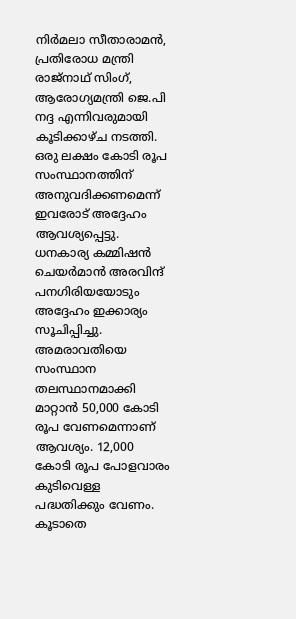നിര്‍മലാ സീതാരാമന്‍, പ്രതിരോധ മന്ത്രി രാജ്‌നാഥ് സിംഗ്, ആരോഗ്യമന്ത്രി ജെ.പി നദ്ദ എന്നിവരുമായി കൂടിക്കാഴ്ച നടത്തി. ഒരു ലക്ഷം കോടി രൂപ സംസ്ഥാനത്തിന് അനുവദിക്കണമെന്ന് ഇവരോട് അദ്ദേഹം ആവശ്യപ്പെട്ടു. ധനകാര്യ കമ്മിഷന്‍ ചെയര്‍മാന്‍ അരവിന്ദ് പനഗിരിയയോടും അദ്ദേഹം ഇക്കാര്യം സൂചിപ്പിച്ചു. അമരാവതിയെ സംസ്ഥാന തലസ്ഥാനമാക്കി മാറ്റാന്‍ 50,000 കോടി രൂപ വേണമെന്നാണ് ആവശ്യം. 12,000 കോടി രൂപ പോളവാരം കുടിവെള്ള പദ്ധതിക്കും വേണം. കൂടാതെ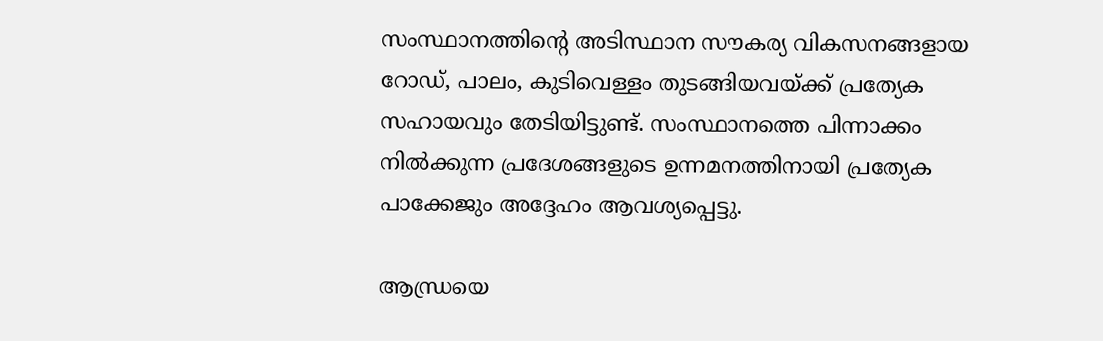സംസ്ഥാനത്തിന്റെ അടിസ്ഥാന സൗകര്യ വികസനങ്ങളായ റോഡ്, പാലം, കുടിവെള്ളം തുടങ്ങിയവയ്ക്ക് പ്രത്യേക സഹായവും തേടിയിട്ടുണ്ട്. സംസ്ഥാനത്തെ പിന്നാക്കം നില്‍ക്കുന്ന പ്രദേശങ്ങളുടെ ഉന്നമനത്തിനായി പ്രത്യേക പാക്കേജും അദ്ദേഹം ആവശ്യപ്പെട്ടു.

ആന്ധ്രയെ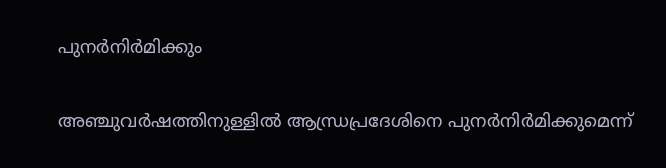പുനര്‍നിര്‍മിക്കും

അഞ്ചുവര്‍ഷത്തിനുള്ളില്‍ ആന്ധ്രപ്രദേശിനെ പുനര്‍നിര്‍മിക്കുമെന്ന്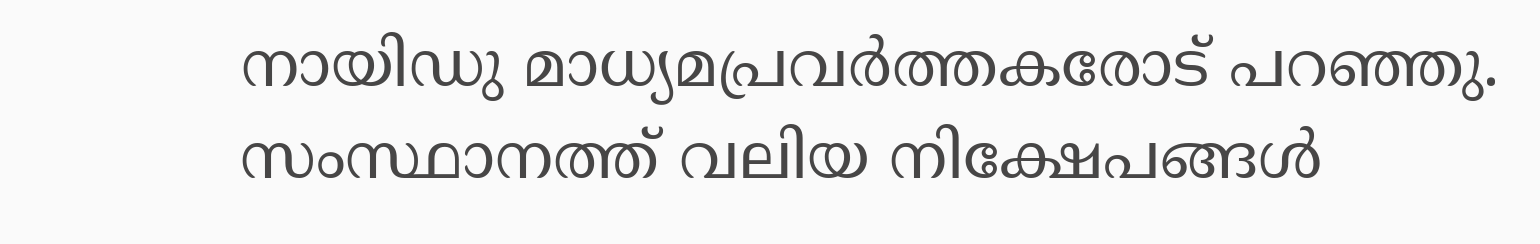നായിഡു മാധ്യമപ്രവര്‍ത്തകരോട് പറഞ്ഞു. സംസ്ഥാനത്ത് വലിയ നിക്ഷേപങ്ങള്‍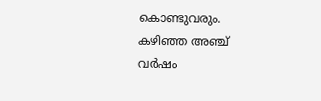കൊണ്ടുവരും. കഴിഞ്ഞ അഞ്ച് വര്‍ഷം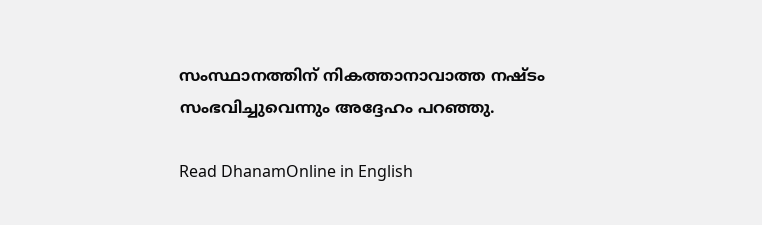സംസ്ഥാനത്തിന് നികത്താനാവാത്ത നഷ്ടം സംഭവിച്ചുവെന്നും അദ്ദേഹം പറഞ്ഞു.

Read DhanamOnline in English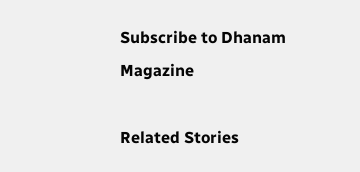Subscribe to Dhanam Magazine

Related Stories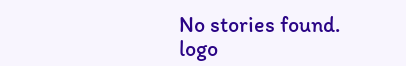No stories found.
logo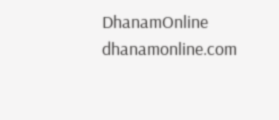DhanamOnline
dhanamonline.com